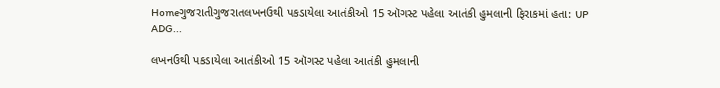Homeગુજરાતીગુજરાતલખનઉથી પકડાયેલા આતંકીઓ 15 ઑગસ્ટ પહેલા આતંકી હુમલાની ફિરાકમાં હતા: UP ADG...

લખનઉથી પકડાયેલા આતંકીઓ 15 ઑગસ્ટ પહેલા આતંકી હુમલાની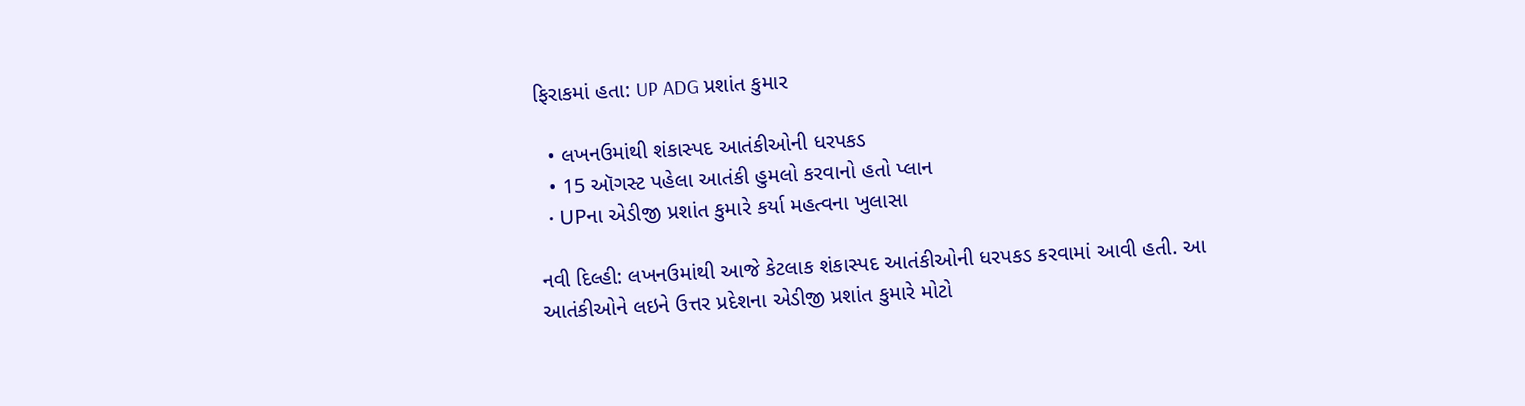ફિરાકમાં હતા: UP ADG પ્રશાંત કુમાર

  • લખનઉમાંથી શંકાસ્પદ આતંકીઓની ધરપકડ
  • 15 ઑગસ્ટ પહેલા આતંકી હુમલો કરવાનો હતો પ્લાન
  • UPના એડીજી પ્રશાંત કુમારે કર્યા મહત્વના ખુલાસા

નવી દિલ્હી: લખનઉમાંથી આજે કેટલાક શંકાસ્પદ આતંકીઓની ધરપકડ કરવામાં આવી હતી. આ આતંકીઓને લઇને ઉત્તર પ્રદેશના એડીજી પ્રશાંત કુમારે મોટો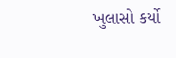ખુલાસો કર્યો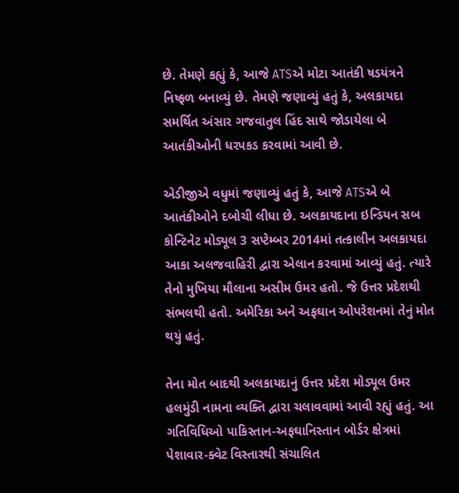છે. તેમણે કહ્યું કે, આજે ATSએ મોટા આતંકી ષડયંત્રને નિષ્ફળ બનાવ્યું છે. તેમણે જણાવ્યું હતું કે, અલકાયદા સમર્થિત અંસાર ગજવાતુલ હિંદ સાથે જોડાયેલા બે આતંકીઓની ધરપકડ કરવામાં આવી છે.

એડીજીએ વધુમાં જણાવ્યું હતું કે, આજે ATSએ બે આતંકીઓને દબોચી લીધા છે. અલકાયદાના ઇન્ડિયન સબ કોન્ટિનેટ મોડ્યૂલ 3 સપ્ટેમ્બર 2014માં તત્કાલીન અલકાયદા આકા અલજવાહિરી દ્વારા એલાન કરવામાં આવ્યું હતું. ત્યારે તેનો મુખિયા મૌલાના અસીમ ઉમર હતો. જે ઉત્તર પ્રદેશથી સંભલથી હતો. અમેરિકા અને અફઘાન ઓપરેશનમાં તેનું મોત થયું હતું.

તેના મોત બાદથી અલકાયદાનું ઉત્તર પ્રદેશ મોડ્યૂલ ઉમર હલમુંડી નામના વ્યક્તિ દ્વારા ચલાવવામાં આવી રહ્યું હતું. આ ગતિવિધિઓ પાકિસ્તાન-અફઘાનિસ્તાન બોર્ડર ક્ષેત્રમાં પેશાવાર-ક્વેટ વિસ્તારથી સંચાલિત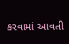કરવામાં આવતી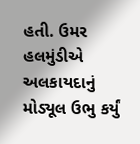હતી. ઉમર હલમુંડીએ અલકાયદાનું મોડ્યૂલ ઉભુ કર્યું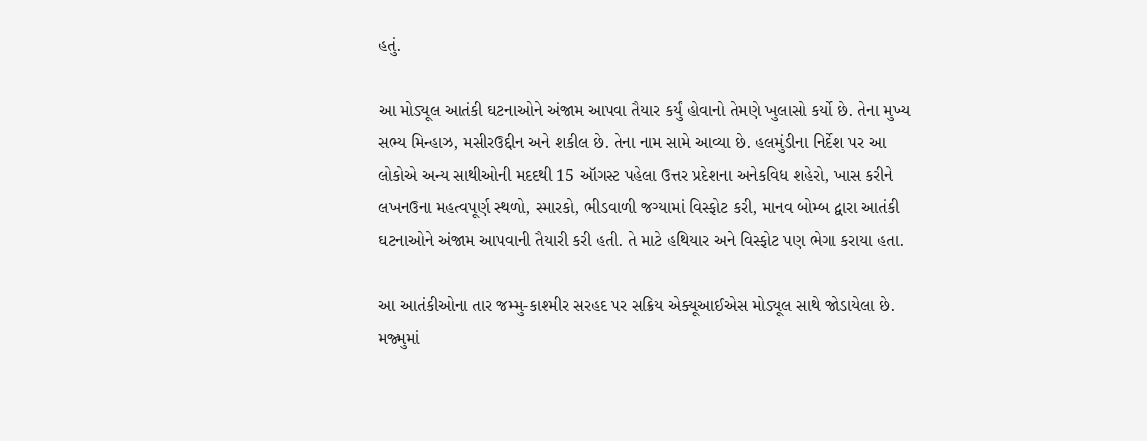હતું.

આ મોડ્યૂલ આતંકી ઘટનાઓને અંજામ આપવા તૈયાર કર્યું હોવાનો તેમણે ખુલાસો કર્યો છે. તેના મુખ્ય સભ્ય મિન્હાઝ, મસીરઉદ્દીન અને શકીલ છે. તેના નામ સામે આવ્યા છે. હલમુંડીના નિર્દેશ પર આ લોકોએ અન્ય સાથીઓની મદદથી 15 ઑગસ્ટ પહેલા ઉત્તર પ્રદેશના અનેકવિધ શહેરો, ખાસ કરીને લખનઉના મહત્વપૂર્ણ સ્થળો, સ્મારકો, ભીડવાળી જગ્યામાં વિસ્ફોટ કરી, માનવ બોમ્બ દ્વારા આતંકી ઘટનાઓને અંજામ આપવાની તૈયારી કરી હતી. તે માટે હથિયાર અને વિસ્ફોટ પણ ભેગા કરાયા હતા.

આ આતંકીઓના તાર જમ્મુ-કાશ્મીર સરહદ પર સક્રિય એક્યૂઆઈએસ મોડ્યૂલ સાથે જોડાયેલા છે. મજ્મુમાં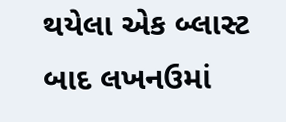થયેલા એક બ્લાસ્ટ બાદ લખનઉમાં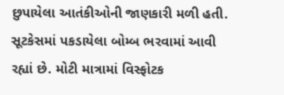છુપાયેલા આતંકીઓની જાણકારી મળી હતી. સૂટકેસમાં પકડાયેલા બોમ્બ ભરવામાં આવી રહ્યાં છે. મોટી માત્રામાં વિસ્ફોટક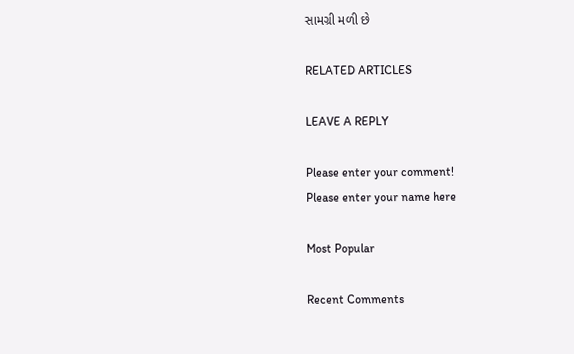સામગ્રી મળી છે

RELATED ARTICLES

LEAVE A REPLY

Please enter your comment!
Please enter your name here

Most Popular

Recent Comments